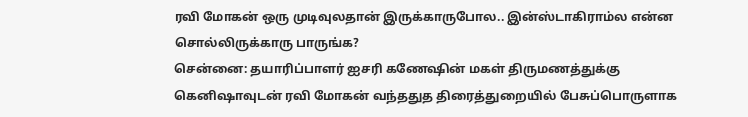ரவி மோகன் ஒரு முடிவுலதான் இருக்காருபோல.. இன்ஸ்டாகிராம்ல என்ன சொல்லிருக்காரு பாருங்க?
சென்னை: தயாரிப்பாளர் ஐசரி கணேஷின் மகள் திருமணத்துக்கு கெனிஷாவுடன் ரவி மோகன் வந்ததுத திரைத்துறையில் பேசுப்பொருளாக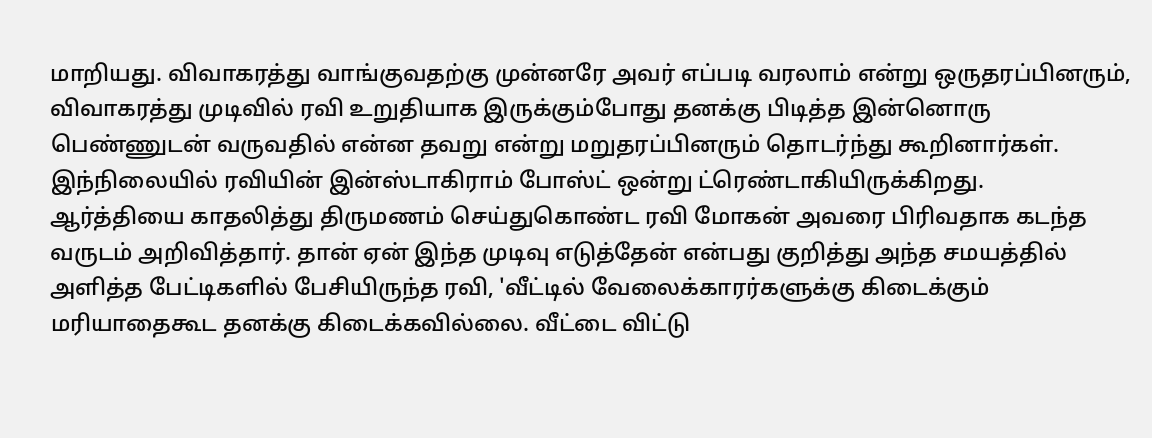மாறியது. விவாகரத்து வாங்குவதற்கு முன்னரே அவர் எப்படி வரலாம் என்று ஒருதரப்பினரும், விவாகரத்து முடிவில் ரவி உறுதியாக இருக்கும்போது தனக்கு பிடித்த இன்னொரு பெண்ணுடன் வருவதில் என்ன தவறு என்று மறுதரப்பினரும் தொடர்ந்து கூறினார்கள். இந்நிலையில் ரவியின் இன்ஸ்டாகிராம் போஸ்ட் ஒன்று ட்ரெண்டாகியிருக்கிறது.
ஆர்த்தியை காதலித்து திருமணம் செய்துகொண்ட ரவி மோகன் அவரை பிரிவதாக கடந்த வருடம் அறிவித்தார். தான் ஏன் இந்த முடிவு எடுத்தேன் என்பது குறித்து அந்த சமயத்தில் அளித்த பேட்டிகளில் பேசியிருந்த ரவி, 'வீட்டில் வேலைக்காரர்களுக்கு கிடைக்கும் மரியாதைகூட தனக்கு கிடைக்கவில்லை. வீட்டை விட்டு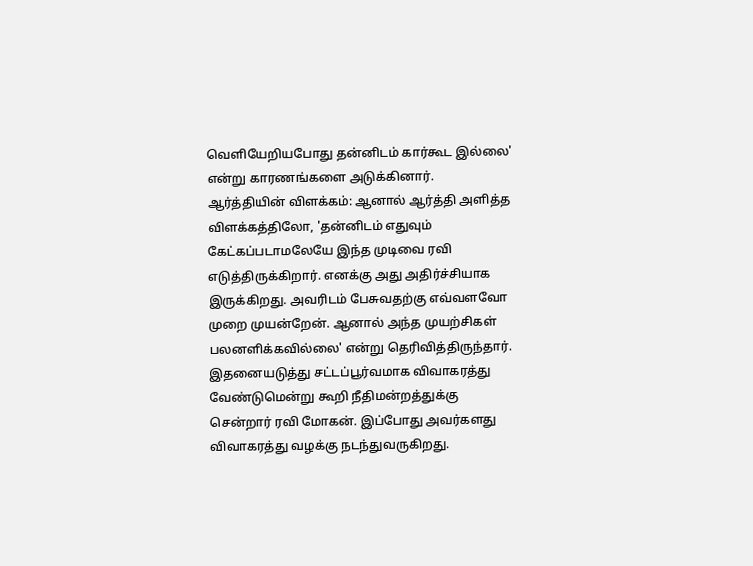வெளியேறியபோது தன்னிடம் கார்கூட இல்லை' என்று காரணங்களை அடுக்கினார்.
ஆர்த்தியின் விளக்கம்: ஆனால் ஆர்த்தி அளித்த விளக்கத்திலோ, 'தன்னிடம் எதுவும் கேட்கப்படாமலேயே இந்த முடிவை ரவி எடுத்திருக்கிறார். எனக்கு அது அதிர்ச்சியாக இருக்கிறது. அவரிடம் பேசுவதற்கு எவ்வளவோ முறை முயன்றேன். ஆனால் அந்த முயற்சிகள் பலனளிக்கவில்லை' என்று தெரிவித்திருந்தார். இதனையடுத்து சட்டப்பூர்வமாக விவாகரத்து வேண்டுமென்று கூறி நீதிமன்றத்துக்கு சென்றார் ரவி மோகன். இப்போது அவர்களது விவாகரத்து வழக்கு நடந்துவருகிறது.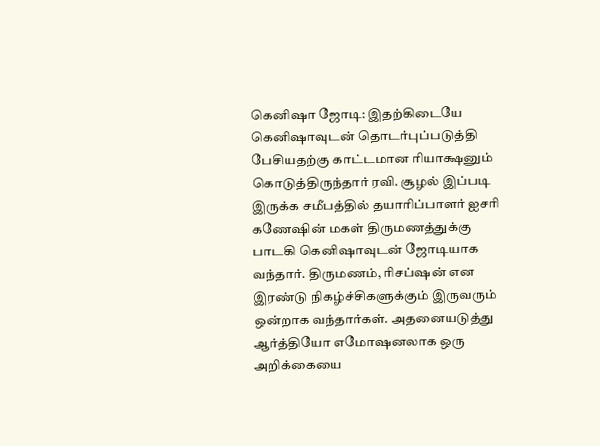கெனிஷா ஜோடி: இதற்கிடையே கெனிஷாவுடன் தொடர்புப்படுத்தி பேசியதற்கு காட்டமான ரியாக்ஷனும் கொடுத்திருந்தார் ரவி. சூழல் இப்படி இருக்க சமீபத்தில் தயாரிப்பாளர் ஐசரி கணேஷின் மகள் திருமணத்துக்கு பாடகி கெனிஷாவுடன் ஜோடியாக வந்தார். திருமணம், ரிசப்ஷன் என இரண்டு நிகழ்ச்சிகளுக்கும் இருவரும் ஒன்றாக வந்தார்கள். அதனையடுத்து ஆர்த்தியோ எமோஷனலாக ஒரு அறிக்கையை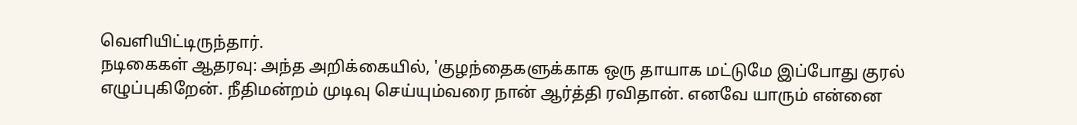வெளியிட்டிருந்தார்.
நடிகைகள் ஆதரவு: அந்த அறிக்கையில், 'குழந்தைகளுக்காக ஒரு தாயாக மட்டுமே இப்போது குரல் எழுப்புகிறேன். நீதிமன்றம் முடிவு செய்யும்வரை நான் ஆர்த்தி ரவிதான். எனவே யாரும் என்னை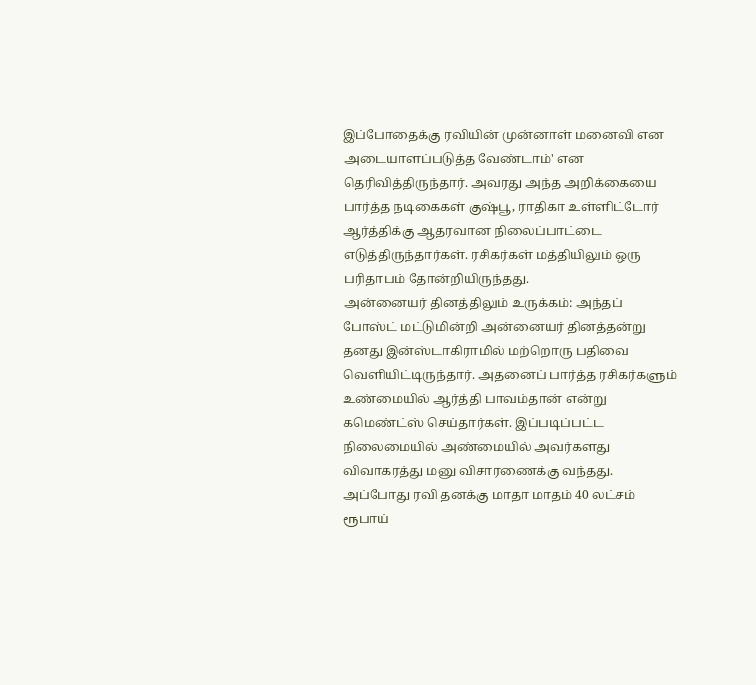இப்போதைக்கு ரவியின் முன்னாள் மனைவி என அடையாளப்படுத்த வேண்டாம்' என தெரிவித்திருந்தார். அவரது அந்த அறிக்கையை பார்த்த நடிகைகள் குஷ்பூ, ராதிகா உள்ளிட்டோர் ஆர்த்திக்கு ஆதரவான நிலைப்பாட்டை எடுத்திருந்தார்கள். ரசிகர்கள் மத்தியிலும் ஒரு பரிதாபம் தோன்றியிருந்தது.
அன்னையர் தினத்திலும் உருக்கம்: அந்தப் போஸ்ட் மட்டுமின்றி அன்னையர் தினத்தன்று தனது இன்ஸ்டாகிராமில் மற்றொரு பதிவை வெளியிட்டிருந்தார். அதனைப் பார்த்த ரசிகர்களும் உண்மையில் ஆர்த்தி பாவம்தான் என்று கமெண்ட்ஸ் செய்தார்கள். இப்படிப்பட்ட நிலைமையில் அண்மையில் அவர்களது விவாகரத்து மனு விசாரணைக்கு வந்தது. அப்போது ரவி தனக்கு மாதா மாதம் 40 லட்சம் ரூபாய்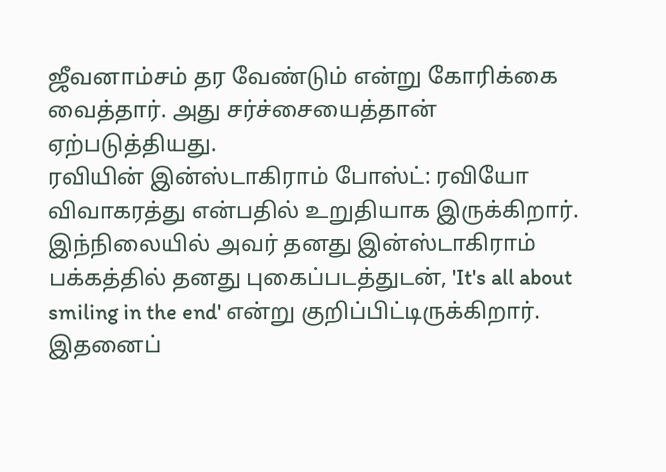ஜீவனாம்சம் தர வேண்டும் என்று கோரிக்கை வைத்தார். அது சர்ச்சையைத்தான் ஏற்படுத்தியது.
ரவியின் இன்ஸ்டாகிராம் போஸ்ட்: ரவியோ விவாகரத்து என்பதில் உறுதியாக இருக்கிறார். இந்நிலையில் அவர் தனது இன்ஸ்டாகிராம் பக்கத்தில் தனது புகைப்படத்துடன், 'It's all about smiling in the end' என்று குறிப்பிட்டிருக்கிறார். இதனைப்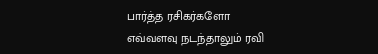பார்த்த ரசிகர்களோ எவ்வளவு நடந்தாலும் ரவி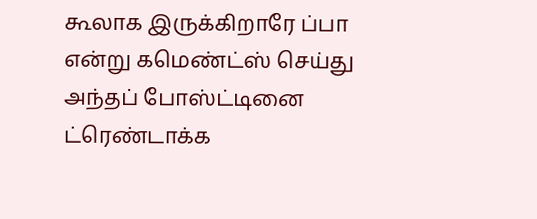கூலாக இருக்கிறாரே ப்பா என்று கமெண்ட்ஸ் செய்து அந்தப் போஸ்ட்டினை ட்ரெண்டாக்க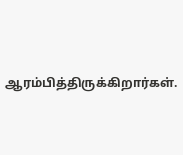ஆரம்பித்திருக்கிறார்கள்.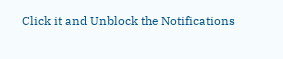Click it and Unblock the Notifications